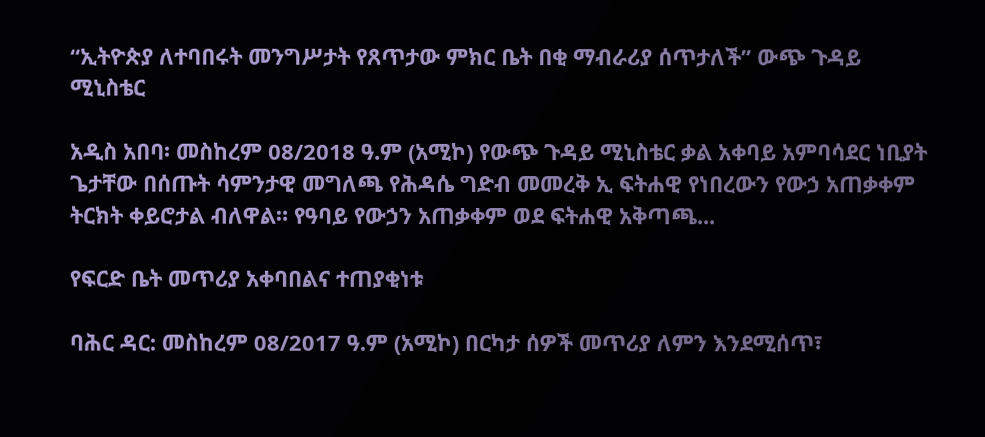“ኢትዮጵያ ለተባበሩት መንግሥታት የጸጥታው ምክር ቤት በቂ ማብራሪያ ሰጥታለች” ውጭ ጉዳይ ሚኒስቴር

አዲስ አበባ፡ መስከረም 08/2018 ዓ.ም (አሚኮ) የውጭ ጉዳይ ሚኒስቴር ቃል አቀባይ አምባሳደር ነቢያት ጌታቸው በሰጡት ሳምንታዊ መግለጫ የሕዳሴ ግድብ መመረቅ ኢ ፍትሐዊ የነበረውን የውኃ አጠቃቀም ትርክት ቀይሮታል ብለዋል። የዓባይ የውኃን አጠቃቀም ወደ ፍትሐዊ አቅጣጫ...

የፍርድ ቤት መጥሪያ አቀባበልና ተጠያቂነቱ

ባሕር ዳር: መስከረም 08/2017 ዓ.ም (አሚኮ) በርካታ ሰዎች መጥሪያ ለምን እንደሚሰጥ፣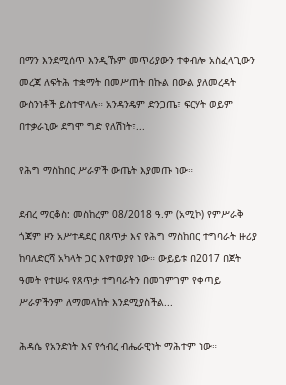በማን እንደሚሰጥ እንዲኹም መጥሪያውን ተቀብሎ አስፈላጊውን መረጃ ለፍትሕ ተቋማት በመሥጠት በኩል በውል ያለመረዳት ውስንነቶች ይስተዋላሉ። አንዳንዴም ድንጋጤ፣ ፍርሃት ወይም በተቃራኒው ደግሞ ግድ የለሽነት፣...

የሕግ ማስከበር ሥራዎች ውጤት እያመጡ ነው።

ደብረ ማርቆስ: መስከረም 08/2018 ዓ.ም (አሚኮ) የምሥራቅ ጎጃም ዞን አሥተዳደር በጸጥታ እና የሕግ ማስከበር ተግባራት ዙሪያ ከባለድርሻ አካላት ጋር እየተወያየ ነው። ውይይቱ በ2017 በጀት ዓመት የተሠሩ የጸጥታ ተግባራትን በመገምገም የቀጣይ ሥራዎችንም ለማመላከት እንደሚያስችል...

ሕዳሴ የአንድነት እና የኅብረ ብሔራዊነት ማሕተም ነው።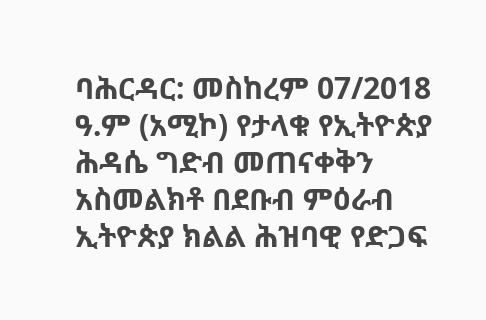ባሕርዳር: መስከረም 07/2018 ዓ.ም (አሚኮ) የታላቁ የኢትዮጵያ ሕዳሴ ግድብ መጠናቀቅን አስመልክቶ በደቡብ ምዕራብ ኢትዮጵያ ክልል ሕዝባዊ የድጋፍ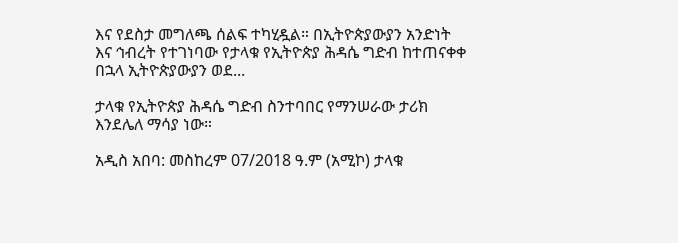እና የደስታ መግለጫ ሰልፍ ተካሂዷል። በኢትዮጵያውያን አንድነት እና ኅብረት የተገነባው የታላቁ የኢትዮጵያ ሕዳሴ ግድብ ከተጠናቀቀ በኋላ ኢትዮጵያውያን ወደ...

ታላቁ የኢትዮጵያ ሕዳሴ ግድብ ስንተባበር የማንሠራው ታሪክ እንደሌለ ማሳያ ነው።

አዲስ አበባ: መስከረም 07/2018 ዓ.ም (አሚኮ) ታላቁ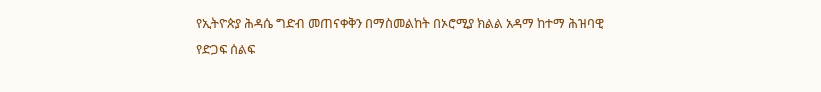የኢትዮጵያ ሕዳሴ ግድብ መጠናቀቅን በማስመልከት በኦሮሚያ ክልል አዳማ ከተማ ሕዝባዊ የድጋፍ ሰልፍ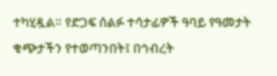ተካሂዷል። የድጋፍ ሰልፉ ተሳታፊዎች ዓባይ የዓመታት ቁጭታችን የተወጣንበት፤ በኅብረት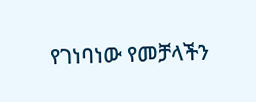የገነባነው የመቻላችን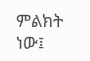ምልክት ነው፤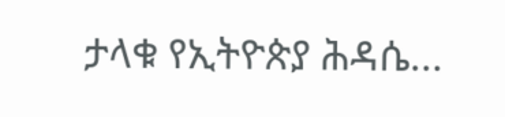ታላቁ የኢትዮጵያ ሕዳሴ...